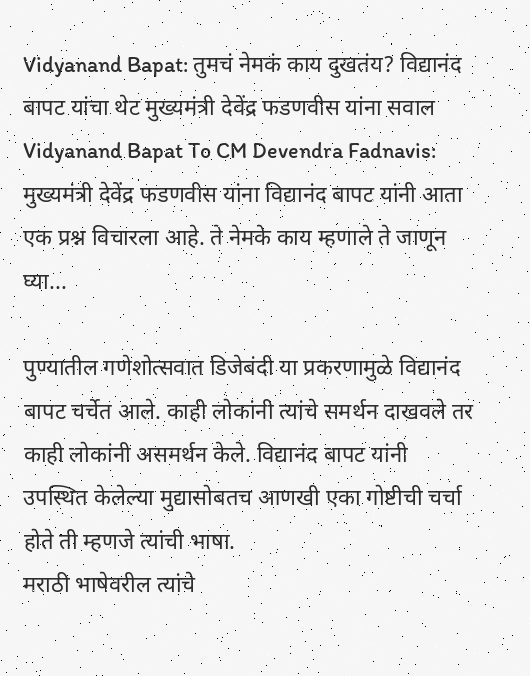Vidyanand Bapat: तुमचं नेमकं काय दुखतंय? विद्यानंद बापट यांचा थेट मुख्यमंत्री देवेंद्र फडणवीस यांना सवाल
Vidyanand Bapat To CM Devendra Fadnavis: मुख्यमंत्री देवेंद्र फडणवीस यांना विद्यानंद बापट यांनी आता एक प्रश्न विचारला आहे. ते नेमके काय म्हणाले ते जाणून घ्या...

पुण्यातील गणेशोत्सवात डिजेबंदी या प्रकरणामुळे विद्यानंद बापट चर्चेत आले. काही लोकांनी त्यांचे समर्थन दाखवले तर काही लोकांनी असमर्थन केले. विद्यानंद बापट यांनी उपस्थित केलेल्या मुद्यासोबतच आणखी एका गोष्टीची चर्चा होते ती म्हणजे त्यांची भाषा.
मराठी भाषेवरील त्यांचे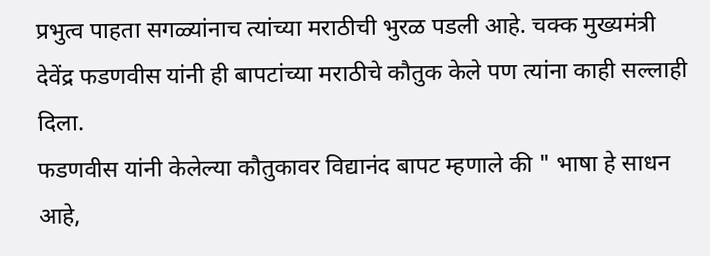प्रभुत्व पाहता सगळ्यांनाच त्यांच्या मराठीची भुरळ पडली आहे. चक्क मुख्यमंत्री देवेंद्र फडणवीस यांनी ही बापटांच्या मराठीचे कौतुक केले पण त्यांना काही सल्लाही दिला.
फडणवीस यांनी केलेल्या कौतुकावर विद्यानंद बापट म्हणाले की " भाषा हे साधन आहे,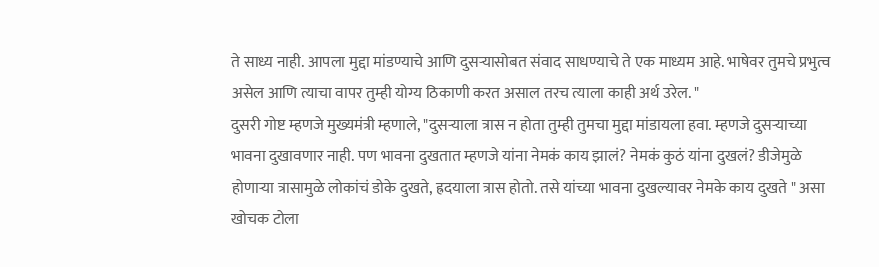ते साध्य नाही. आपला मुद्दा मांडण्याचे आणि दुसऱ्यासोबत संवाद साधण्याचे ते एक माध्यम आहे. भाषेवर तुमचे प्रभुत्व असेल आणि त्याचा वापर तुम्ही योग्य ठिकाणी करत असाल तरच त्याला काही अर्थ उरेल. "
दुसरी गोष्ट म्हणजे मुख्यमंत्री म्हणाले, "दुसऱ्याला त्रास न होता तुम्ही तुमचा मुद्दा मांडायला हवा. म्हणजे दुसऱ्याच्या भावना दुखावणार नाही. पण भावना दुखतात म्हणजे यांना नेमकं काय झालं? नेमकं कुठं यांना दुखलं? डीजेमुळे होणाऱ्या त्रासामुळे लोकांचं डोके दुखते, ह्रदयाला त्रास होतो. तसे यांच्या भावना दुखल्यावर नेमके काय दुखते " असा खोचक टोला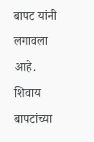बापट यांनी लगावला आहे.
शिवाय बापटांच्या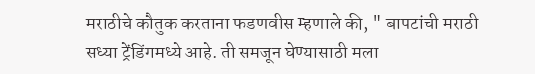मराठीचे कौतुक करताना फडणवीस म्हणाले की, " बापटांची मराठी सध्या ट्रेंडिंगमध्ये आहे. ती समजून घेण्यासाठी मला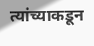त्यांच्याकडून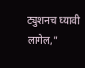ट्युशनच घ्यावी लागेल,"